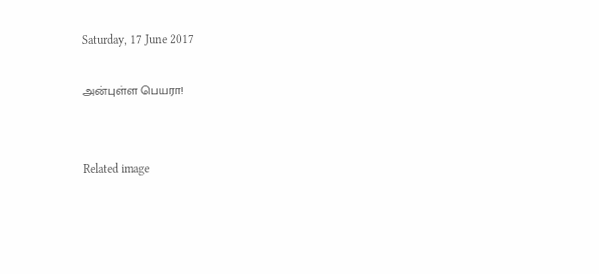Saturday, 17 June 2017

அன்புள்ள பெயரா!


Related image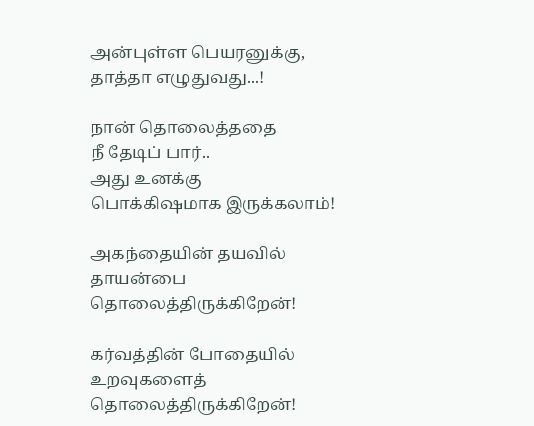அன்புள்ள பெயரனுக்கு,
தாத்தா எழுதுவது...!

நான் தொலைத்ததை
நீ தேடிப் பார்..
அது உனக்கு
பொக்கிஷமாக இருக்கலாம்!

அகந்தையின் தயவில்
தாயன்பை
தொலைத்திருக்கிறேன்!

கர்வத்தின் போதையில்
உறவுகளைத்
தொலைத்திருக்கிறேன்!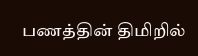பணத்தின் திமிறில்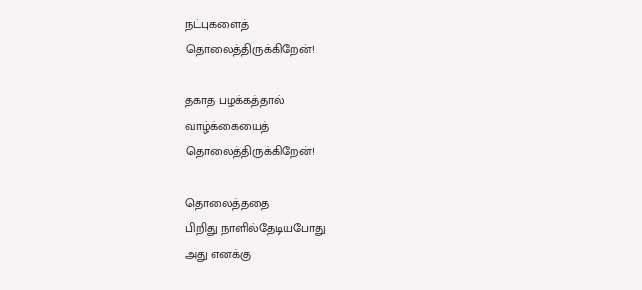நட்புகளைத்
தொலைத்திருக்கிறேன்!

தகாத பழக்கத்தால்
வாழ்க்கையைத்
தொலைத்திருக்கிறேன்!

தொலைத்ததை
பிறிது நாளில்தேடியபோது
அது எனக்கு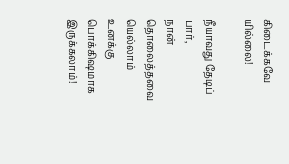கிடைக்கவே யில்லை!

நீயாவது தேடிப் பார்,
நான்
தொலைத்தவை யெல்லாம்
உனக்கு
பொக்கிஷமாக இருக்கலாம்!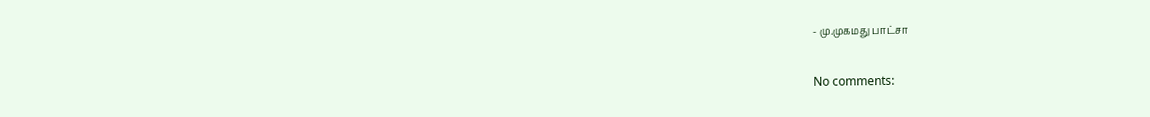- மு.முகமது பாட்சா

No comments: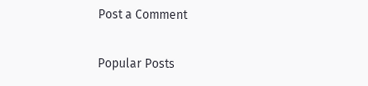Post a Comment

Popular Posts